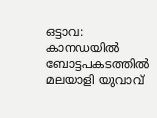ഒട്ടാവ: കാനഡയില്‍ ബോട്ടപകടത്തില്‍ മലയാളി യുവാവ്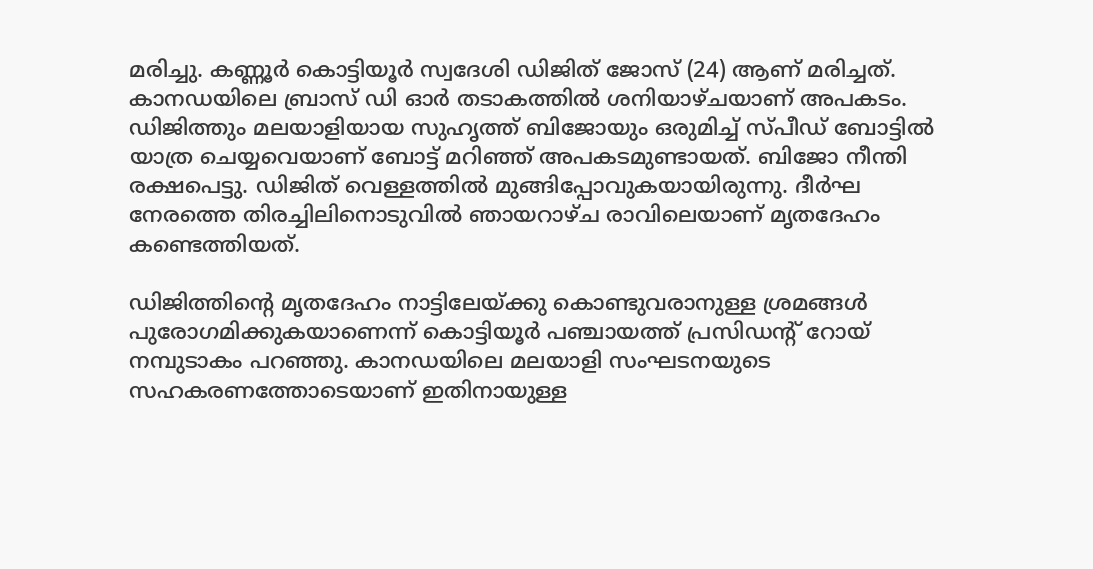മരിച്ചു. കണ്ണൂര്‍ കൊട്ടിയൂര്‍ സ്വദേശി ഡിജിത് ജോസ് (24) ആണ് മരിച്ചത്. കാനഡയിലെ ബ്രാസ് ഡി ഓര്‍ തടാകത്തില്‍ ശനിയാഴ്ചയാണ് അപകടം. ഡിജിത്തും മലയാളിയായ സുഹൃത്ത് ബിജോയും ഒരുമിച്ച് സ്പീഡ് ബോട്ടില്‍ യാത്ര ചെയ്യവെയാണ് ബോട്ട് മറിഞ്ഞ് അപകടമുണ്ടായത്. ബിജോ നീന്തി രക്ഷപെട്ടു. ഡിജിത് വെള്ളത്തില്‍ മുങ്ങിപ്പോവുകയായിരുന്നു. ദീര്‍ഘ നേരത്തെ തിരച്ചിലിനൊടുവില്‍ ഞായറാഴ്ച രാവിലെയാണ് മൃതദേഹം കണ്ടെത്തിയത്.

ഡിജിത്തിന്റെ മൃതദേഹം നാട്ടിലേയ്ക്കു കൊണ്ടുവരാനുള്ള ശ്രമങ്ങള്‍ പുരോഗമിക്കുകയാണെന്ന് കൊട്ടിയൂര്‍ പഞ്ചായത്ത് പ്രസിഡന്റ് റോയ് നമ്പുടാകം പറഞ്ഞു. കാനഡയിലെ മലയാളി സംഘടനയുടെ സഹകരണത്തോടെയാണ് ഇതിനായുള്ള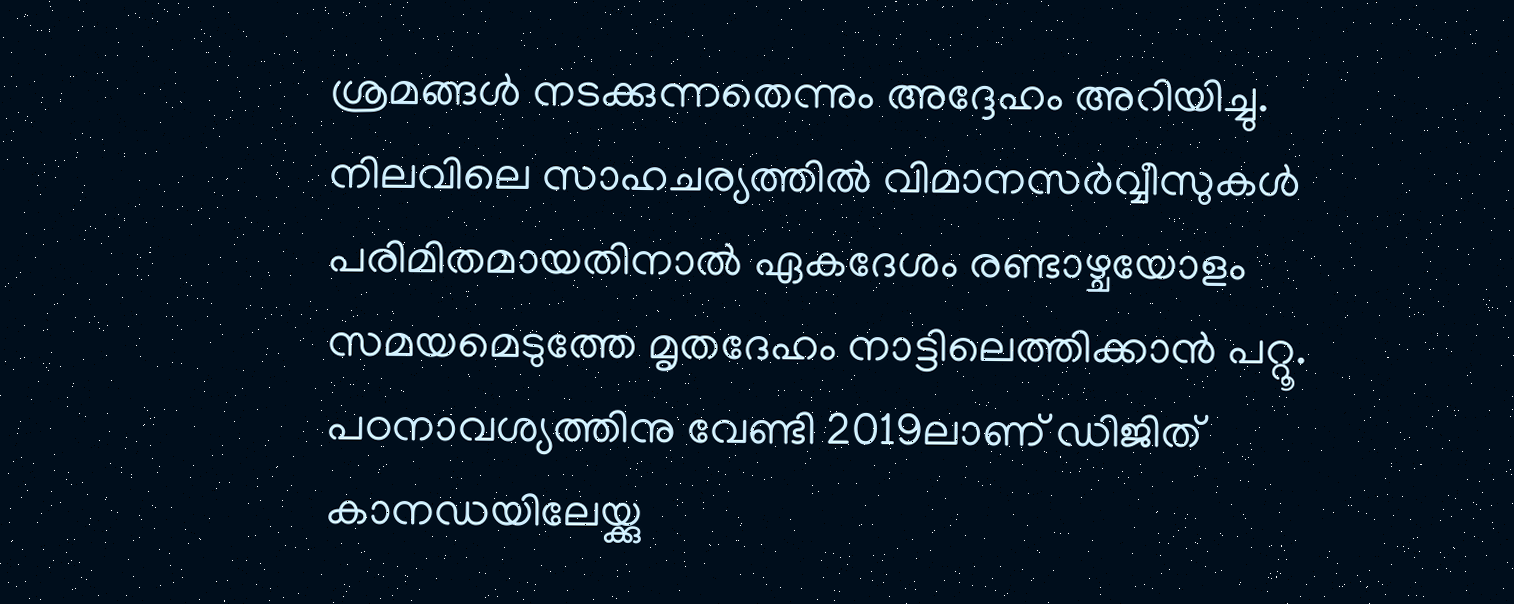ശ്രമങ്ങള്‍ നടക്കുന്നതെന്നും അദ്ദേഹം അറിയിച്ചു. നിലവിലെ സാഹചര്യത്തില്‍ വിമാനസര്‍വ്വീസുകള്‍ പരിമിതമായതിനാല്‍ ഏകദേശം രണ്ടാഴ്ചയോളം സമയമെടുത്തേ മൃതദേഹം നാട്ടിലെത്തിക്കാന്‍ പറ്റൂ. പഠനാവശ്യത്തിനു വേണ്ടി 2019ലാണ് ഡിജിത് കാനഡയിലേയ്ക്കു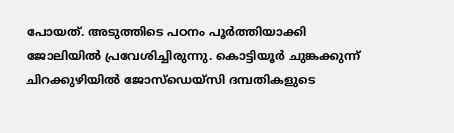പോയത്. അടുത്തിടെ പഠനം പൂര്‍ത്തിയാക്കി ജോലിയില്‍ പ്രവേശിച്ചിരുന്നു. കൊട്ടിയൂര്‍ ചുങ്കക്കുന്ന് ചിറക്കുഴിയില്‍ ജോസ്‌ഡെയ്‌സി ദമ്പതികളുടെ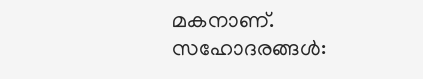മകനാണ്. സഹോദരങ്ങള്‍: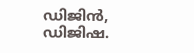ഡിജിന്‍, ഡിജിഷ.